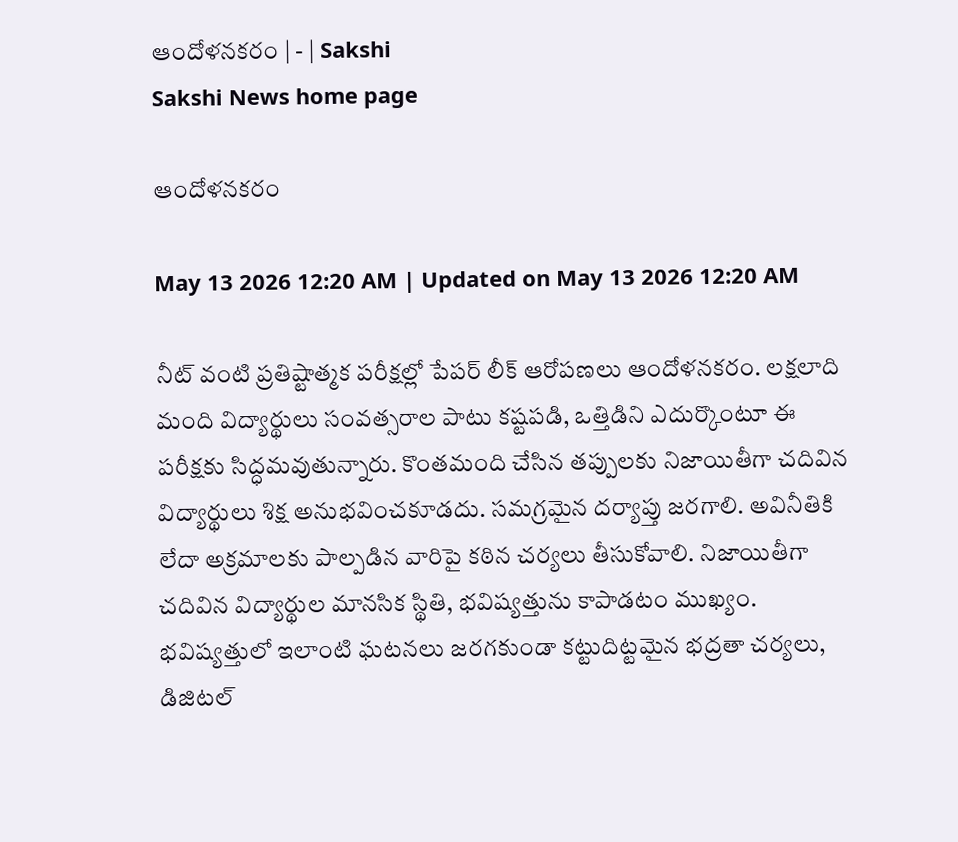ఆందోళనకరం | - | Sakshi
Sakshi News home page

ఆందోళనకరం

May 13 2026 12:20 AM | Updated on May 13 2026 12:20 AM

నీట్‌ వంటి ప్రతిష్టాత్మక పరీక్షల్లో పేపర్‌ లీక్‌ ఆరోపణలు ఆందోళనకరం. లక్షలాది మంది విద్యార్థులు సంవత్సరాల పాటు కష్టపడి, ఒత్తిడిని ఎదుర్కొంటూ ఈ పరీక్షకు సిద్ధమవుతున్నారు. కొంతమంది చేసిన తప్పులకు నిజాయితీగా చదివిన విద్యార్థులు శిక్ష అనుభవించకూడదు. సమగ్రమైన దర్యాప్తు జరగాలి. అవినీతికి లేదా అక్రమాలకు పాల్పడిన వారిపై కఠిన చర్యలు తీసుకోవాలి. నిజాయితీగా చదివిన విద్యార్థుల మానసిక స్థితి, భవిష్యత్తును కాపాడటం ముఖ్యం. భవిష్యత్తులో ఇలాంటి ఘటనలు జరగకుండా కట్టుదిట్టమైన భద్రతా చర్యలు, డిజిటల్‌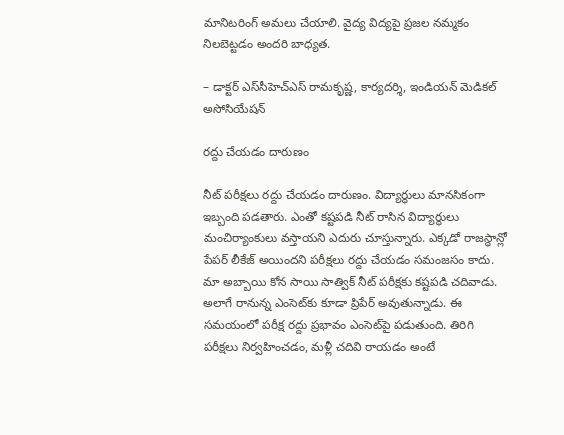మానిటరింగ్‌ అమలు చేయాలి. వైద్య విద్యపై ప్రజల నమ్మకం నిలబెట్టడం అందరి బాధ్యత.

– డాక్టర్‌ ఎస్‌సీహెచ్‌ఎస్‌ రామకృష్ణ, కార్యదర్శి, ఇండియన్‌ మెడికల్‌ అసోసియేషన్‌

రద్దు చేయడం దారుణం

నీట్‌ పరీక్షలు రద్దు చేయడం దారుణం. విద్యార్థులు మానసికంగా ఇబ్బంది పడతారు. ఎంతో కష్టపడి నీట్‌ రాసిన విద్యార్థులు మంచిర్యాంకులు వస్తాయని ఎదురు చూస్తున్నారు. ఎక్కడో రాజస్థాన్లో పేపర్‌ లీకేజ్‌ అయిందని పరీక్షలు రద్దు చేయడం సమంజసం కాదు. మా అబ్బాయి కోన సాయి సాత్విక్‌ నీట్‌ పరీక్షకు కష్టపడి చదివాడు. అలాగే రానున్న ఎంసెట్‌కు కూడా ప్రిపేర్‌ అవుతున్నాడు. ఈ సమయంలో పరీక్ష రద్దు ప్రభావం ఎంసెట్‌పై పడుతుంది. తిరిగి పరీక్షలు నిర్వహించడం, మళ్లీ చదివి రాయడం అంటే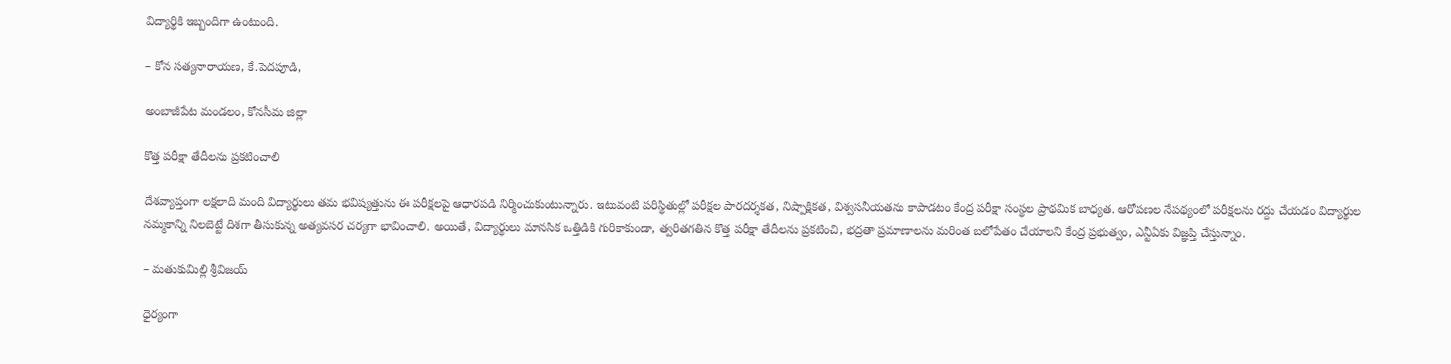విద్యార్థికి ఇబ్బందిగా ఉంటుంది.

– కోన సత్యనారాయణ, కే.పెదపూడి,

అంబాజీపేట మండలం, కోనసీమ జిల్లా

కొత్త పరీక్షా తేదీలను ప్రకటించాలి

దేశవ్యాప్తంగా లక్షలాది మంది విద్యార్థులు తమ భవిష్యత్తును ఈ పరీక్షలపై ఆధారపడి నిర్మించుకుంటున్నారు. ఇటువంటి పరిస్థితుల్లో పరీక్షల పారదర్శకత, నిష్పాక్షికత, విశ్వసనీయతను కాపాడటం కేంద్ర పరీక్షా సంస్థల ప్రాథమిక బాధ్యత. ఆరోపణల నేపథ్యంలో పరీక్షలను రద్దు చేయడం విద్యార్థుల నమ్మకాన్ని నిలబెట్టే దిశగా తీసుకున్న అత్యవసర చర్యగా భావించాలి. అయితే, విద్యార్థులు మానసిక ఒత్తిడికి గురికాకుండా, త్వరితగతిన కొత్త పరీక్షా తేదీలను ప్రకటించి, భద్రతా ప్రమాణాలను మరింత బలోపేతం చేయాలని కేంద్ర ప్రభుత్వం, ఎన్టీఏకు విజ్ఞప్తి చేస్తున్నాం.

– మతుకుమిల్లి శ్రీవిజయ్‌

ధైర్యంగా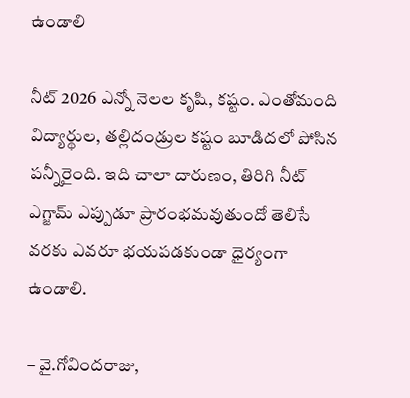ఉండాలి

నీట్‌ 2026 ఎన్నో నెలల కృషి, కష్టం. ఎంతోమంది విద్యార్థుల, తల్లిదండ్రుల కష్టం బూడిదలో పోసిన పన్నీరైంది. ఇది చాలా దారుణం, తిరిగి నీట్‌ ఎగ్జామ్‌ ఎప్పుడూ ప్రారంభమవుతుందో తెలిసే వరకు ఎవరూ భయపడకుండా ధైర్యంగా ఉండాలి.

– వై.గోవిందరాజు,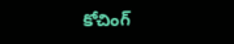కోచింగ్‌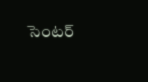సెంటర్‌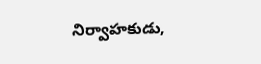నిర్వాహకుడు,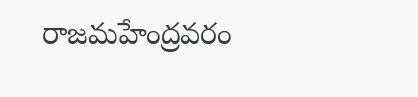రాజమహేంద్రవరం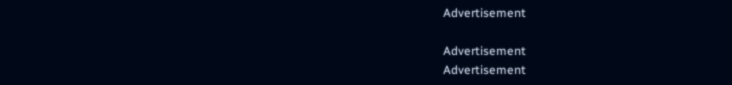Advertisement

Advertisement
Advertisement